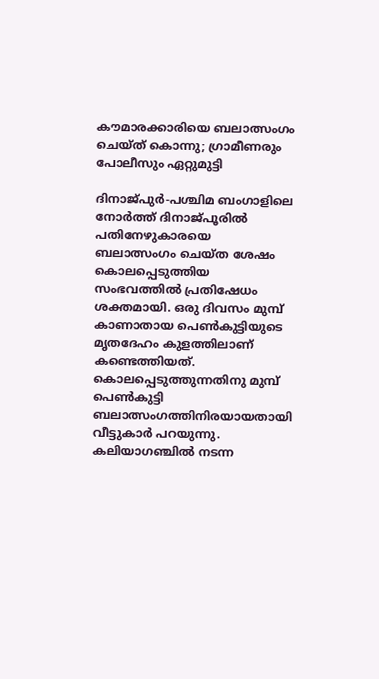കൗമാരക്കാരിയെ ബലാത്സംഗം ചെയ്ത് കൊന്നു; ഗ്രാമീണരും പോലീസും ഏറ്റുമുട്ടി

ദിനാജ്പുര്‍-പശ്ചിമ ബംഗാളിലെ നോര്‍ത്ത് ദിനാജ്പൂരില്‍ പതിനേഴുകാരയെ ബലാത്സംഗം ചെയ്ത ശേഷം കൊലപ്പെടുത്തിയ സംഭവത്തില്‍ പ്രതിഷേധം ശക്തമായി. ഒരു ദിവസം മുമ്പ് കാണാതായ പെണ്‍കുട്ടിയുടെ മൃതദേഹം കുളത്തിലാണ് കണ്ടെത്തിയത്. കൊലപ്പെടുത്തുന്നതിനു മുമ്പ് പെണ്‍കുട്ടി ബലാത്സംഗത്തിനിരയായതായി വീട്ടുകാര്‍ പറയുന്നു.
കലിയാഗഞ്ചില്‍ നടന്ന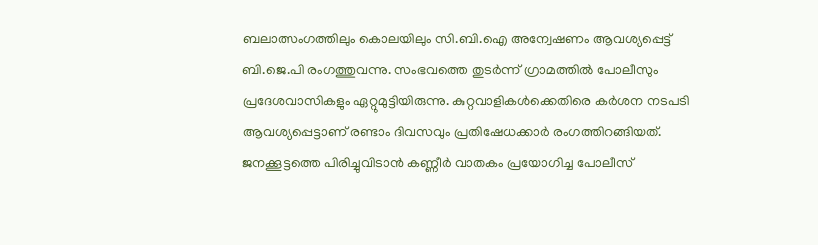ബലാത്സംഗത്തിലും കൊലയിലും സി.ബി.ഐ അന്വേഷണം ആവശ്യപ്പെട്ട് ബി.ജെ.പി രംഗത്തുവന്നു. സംഭവത്തെ തുടര്‍ന്ന് ഗ്രാമത്തില്‍ പോലീസും പ്രദേശവാസികളും ഏറ്റുമുട്ടിയിരുന്നു. കുറ്റവാളികള്‍ക്കെതിരെ കര്‍ശന നടപടി ആവശ്യപ്പെട്ടാണ് രണ്ടാം ദിവസവും പ്രതിഷേധക്കാര്‍ രംഗത്തിറങ്ങിയത്. ജനക്കൂട്ടത്തെ പിരിച്ചുവിടാന്‍ കണ്ണീര്‍ വാതകം പ്രയോഗിച്ച പോലീസ്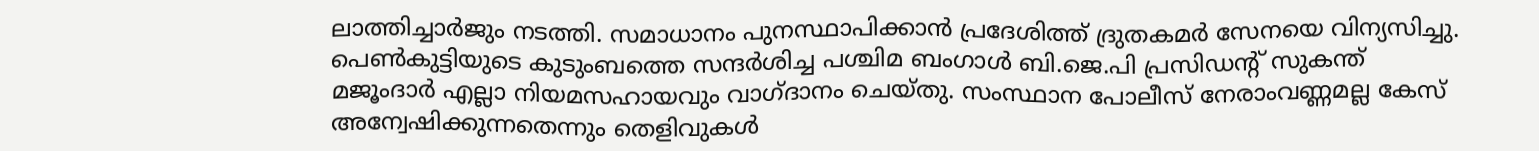ലാത്തിച്ചാര്‍ജും നടത്തി. സമാധാനം പുനസ്ഥാപിക്കാന്‍ പ്രദേശിത്ത് ദ്രുതകമര്‍ സേനയെ വിന്യസിച്ചു. പെണ്‍കുട്ടിയുടെ കുടുംബത്തെ സന്ദര്‍ശിച്ച പശ്ചിമ ബംഗാള്‍ ബി.ജെ.പി പ്രസിഡന്റ് സുകന്ത് മജൂംദാര്‍ എല്ലാ നിയമസഹായവും വാഗ്ദാനം ചെയ്തു. സംസ്ഥാന പോലീസ് നേരാംവണ്ണമല്ല കേസ് അന്വേഷിക്കുന്നതെന്നും തെളിവുകള്‍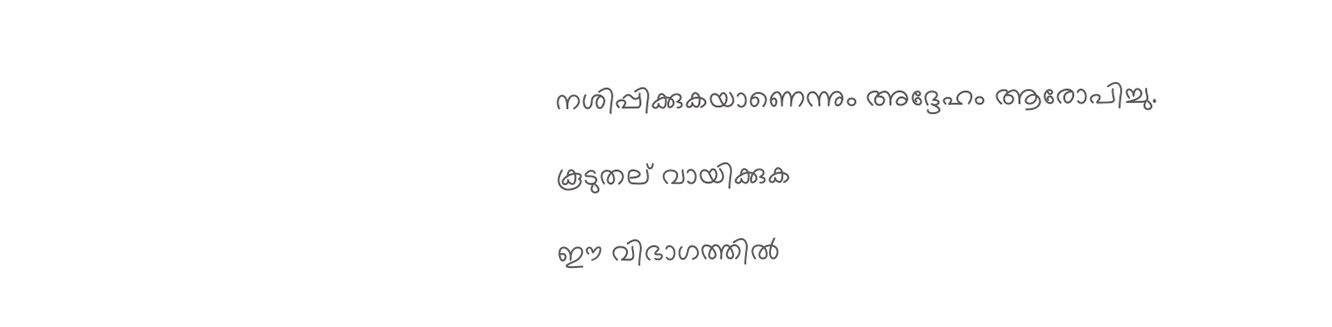നശിപ്പിക്കുകയാണെന്നും അദ്ദേഹം ആരോപിച്ചു.

കൂടുതല് വായിക്കുക

ഈ വിഭാഗത്തിൽ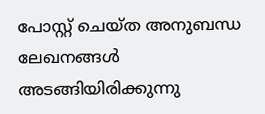പോസ്റ്റ് ചെയ്ത അനുബന്ധ ലേഖനങ്ങൾ അടങ്ങിയിരിക്കുന്നു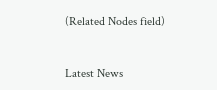(Related Nodes field)



Latest News